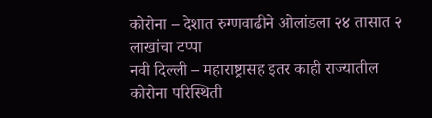कोरोना – देशात रुग्णवाढीने ओलांडला २४ तासात २ लाखांचा टप्पा
नवी दिल्ली – महाराष्ट्रासह इतर काही राज्यातील कोरोना परिस्थिती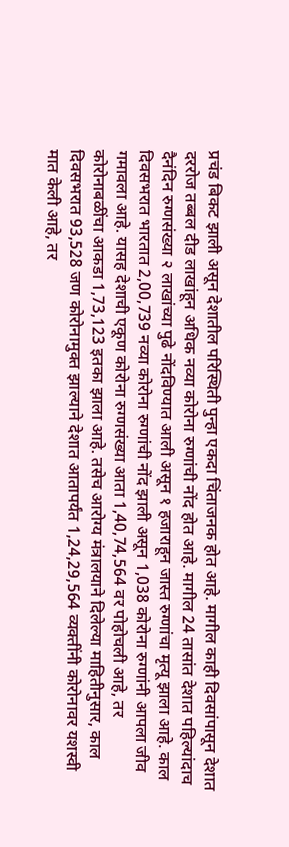प्रचंड बिकट झाली असून देशातील परिस्थिती पुन्हा एकदा चिंताजनक होत आहे. मागील काही दिवसांपासून देशात दररोज तब्बल दीड लाखांहून अधिक नव्या कोरोना रुग्णांची नोंद होत आहे. मागील 24 तासांत देशात पहिल्यांदाच दैनंदिन रुग्णसंख्या २ लाखांच्या पुढे नोंदविण्यात आली असून १ हजाराहून जास्त रुग्णांचा मृत्यू झाला आहे. काल दिवसभरात भारतात 2,00,739 नव्या कोरोना रुग्णांची नोंद झाली असून 1,038 कोरोना रुग्णांनी आपला जीव गमावला आहे. यासह देशाची एकूण कोरोना रुग्णसंख्या आता 1,40,74,564 वर पोहोचली आहे, तर कोरोनाबळींचा आकडा 1,73,123 इतका झाला आहे. तसेच आरोग्य मंत्रालयाने दिलेल्या माहितीनुसार, काल दिवसभरात 93,528 जण कोरोनामुक्त झाल्याने देशात आतापर्यंत 1,24,29,564 व्यक्तींनी कोरोनावर यशस्वी मात केली आहे, तर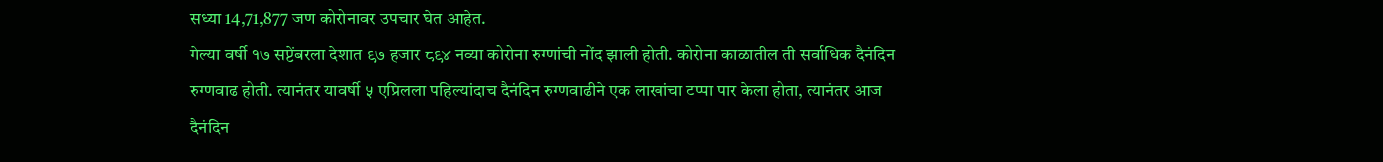सध्या 14,71,877 जण कोरोनावर उपचार घेत आहेत.
गेल्या वर्षी १७ सप्टेंबरला देशात ९७ हजार ८९४ नव्या कोरोना रुग्णांची नोंद झाली होती. कोरोना काळातील ती सर्वाधिक दैनंदिन रुग्णवाढ होती. त्यानंतर यावर्षी ५ एप्रिलला पहिल्यांदाच दैनंदिन रुग्णवाढीने एक लाखांचा टप्पा पार केला होता, त्यानंतर आज दैनंदिन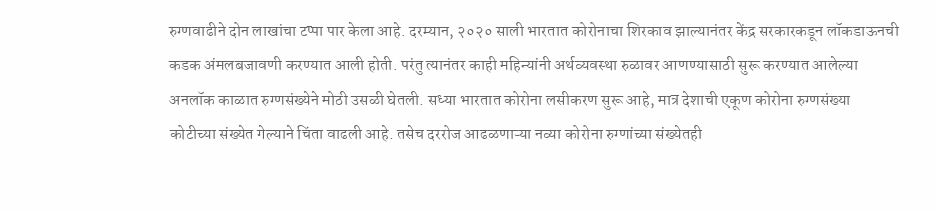रुग्णवाढीने दोन लाखांचा टप्पा पार केला आहे. दरम्यान, २०२० साली भारतात कोरोनाचा शिरकाव झाल्यानंतर केंद्र सरकारकडून लॉकडाऊनची कडक अंमलबजावणी करण्यात आली होती. परंतु त्यानंतर काही महिन्यांनी अर्थव्यवस्था रुळावर आणण्यासाठी सुरू करण्यात आलेल्या अनलॉक काळात रुग्णसंख्येने मोठी उसळी घेतली. सध्या भारतात कोरोना लसीकरण सुरू आहे, मात्र देशाची एकूण कोरोना रुग्णसंख्या कोटीच्या संख्येत गेल्याने चिंता वाढली आहे. तसेच दररोज आढळणाऱ्या नव्या कोरोना रुग्णांच्या संख्येतही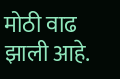मोठी वाढ झाली आहे.